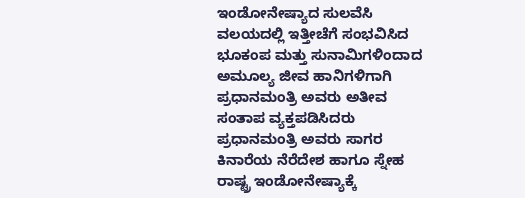ಇಂಡೋನೇಷ್ಯಾದ ಸುಲವೆಸಿ ವಲಯದಲ್ಲಿ ಇತ್ತೀಚೆಗೆ ಸಂಭವಿಸಿದ ಭೂಕಂಪ ಮತ್ತು ಸುನಾಮಿಗಳಿಂದಾದ ಅಮೂಲ್ಯ ಜೀವ ಹಾನಿಗಳಿಗಾಗಿ ಪ್ರಧಾನಮಂತ್ರಿ ಅವರು ಅತೀವ ಸಂತಾಪ ವ್ಯಕ್ತಪಡಿಸಿದರು
ಪ್ರಧಾನಮಂತ್ರಿ ಅವರು ಸಾಗರ ಕಿನಾರೆಯ ನೆರೆದೇಶ ಹಾಗೂ ಸ್ನೇಹ ರಾಷ್ಟ್ರ ಇಂಡೋನೇಷ್ಯಾಕ್ಕೆ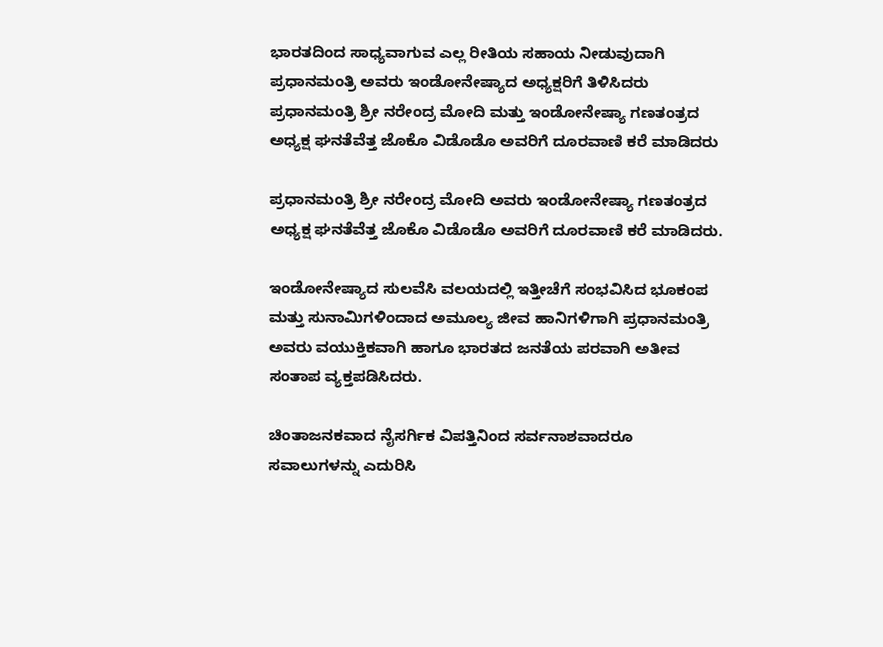ಭಾರತದಿಂದ ಸಾಧ್ಯವಾಗುವ ಎಲ್ಲ ರೀತಿಯ ಸಹಾಯ ನೀಡುವುದಾಗಿ ಪ್ರಧಾನಮಂತ್ರಿ ಅವರು ಇಂಡೋನೇಷ್ಯಾದ ಅಧ್ಯಕ್ಷರಿಗೆ ತಿಳಿಸಿದರು
ಪ್ರಧಾನಮಂತ್ರಿ ಶ್ರೀ ನರೇಂದ್ರ ಮೋದಿ ಮತ್ತು ಇಂಡೋನೇಷ್ಯಾ ಗಣತಂತ್ರದ ಅಧ್ಯಕ್ಷ ಘನತೆವೆತ್ತ ಜೊಕೊ ವಿಡೊಡೊ ಅವರಿಗೆ ದೂರವಾಣಿ ಕರೆ ಮಾಡಿದರು

ಪ್ರಧಾನಮಂತ್ರಿ ಶ್ರೀ ನರೇಂದ್ರ ಮೋದಿ ಅವರು ಇಂಡೋನೇಷ್ಯಾ ಗಣತಂತ್ರದ ಅಧ್ಯಕ್ಷ ಘನತೆವೆತ್ತ ಜೊಕೊ ವಿಡೊಡೊ ಅವರಿಗೆ ದೂರವಾಣಿ ಕರೆ ಮಾಡಿದರು.

ಇಂಡೋನೇಷ್ಯಾದ ಸುಲವೆಸಿ ವಲಯದಲ್ಲಿ ಇತ್ತೀಚೆಗೆ ಸಂಭವಿಸಿದ ಭೂಕಂಪ ಮತ್ತು ಸುನಾಮಿಗಳಿಂದಾದ ಅಮೂಲ್ಯ ಜೀವ ಹಾನಿಗಳಿಗಾಗಿ ಪ್ರಧಾನಮಂತ್ರಿ ಅವರು ವಯುಕ್ತಿಕವಾಗಿ ಹಾಗೂ ಭಾರತದ ಜನತೆಯ ಪರವಾಗಿ ಅತೀವ ಸಂತಾಪ ವ್ಯಕ್ತಪಡಿಸಿದರು.

ಚಿಂತಾಜನಕವಾದ ನೈಸರ್ಗಿಕ ವಿಪತ್ತಿನಿಂದ ಸರ್ವನಾಶವಾದರೂ ಸವಾಲುಗಳನ್ನು ಎದುರಿಸಿ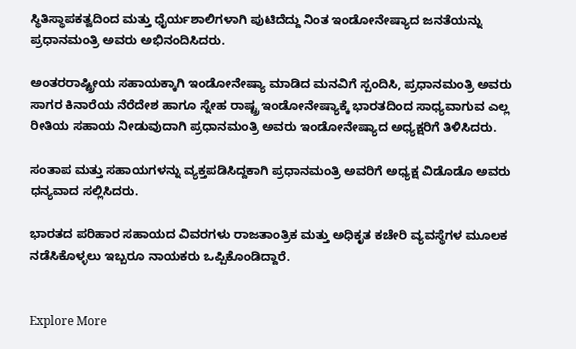ಸ್ಥಿತಿಸ್ಥಾಪಕತ್ವದಿಂದ ಮತ್ತು ಧೈರ್ಯಶಾಲಿಗಳಾಗಿ ಪುಟಿದೆದ್ದು ನಿಂತ ಇಂಡೋನೇಷ್ಯಾದ ಜನತೆಯನ್ನು ಪ್ರಧಾನಮಂತ್ರಿ ಅವರು ಅಭಿನಂದಿಸಿದರು.

ಅಂತರರಾಷ್ಟ್ರೀಯ ಸಹಾಯಕ್ಕಾಗಿ ಇಂಡೋನೇಷ್ಯಾ ಮಾಡಿದ ಮನವಿಗೆ ಸ್ಪಂದಿಸಿ, ಪ್ರಧಾನಮಂತ್ರಿ ಅವರು ಸಾಗರ ಕಿನಾರೆಯ ನೆರೆದೇಶ ಹಾಗೂ ಸ್ನೇಹ ರಾಷ್ಟ್ರ ಇಂಡೋನೇಷ್ಯಾಕ್ಕೆ ಭಾರತದಿಂದ ಸಾಧ್ಯವಾಗುವ ಎಲ್ಲ ರೀತಿಯ ಸಹಾಯ ನೀಡುವುದಾಗಿ ಪ್ರಧಾನಮಂತ್ರಿ ಅವರು ಇಂಡೋನೇಷ್ಯಾದ ಅಧ್ಯಕ್ಷರಿಗೆ ತಿಳಿಸಿದರು.

ಸಂತಾಪ ಮತ್ತು ಸಹಾಯಗಳನ್ನು ವ್ಯಕ್ತಪಡಿಸಿದ್ದಕಾಗಿ ಪ್ರಧಾನಮಂತ್ರಿ ಅವರಿಗೆ ಅಧ್ಯಕ್ಷ ವಿಡೊಡೊ ಅವರು ಧನ್ಯವಾದ ಸಲ್ಲಿಸಿದರು.

ಭಾರತದ ಪರಿಹಾರ ಸಹಾಯದ ವಿವರಗಳು ರಾಜತಾಂತ್ರಿಕ ಮತ್ತು ಅಧಿಕೃತ ಕಚೇರಿ ವ್ಯವಸ್ಥೆಗಳ ಮೂಲಕ ನಡೆಸಿಕೊಳ್ಳಲು ಇಬ್ಬರೂ ನಾಯಕರು ಒಪ್ಪಿಕೊಂಡಿದ್ದಾರೆ.


Explore More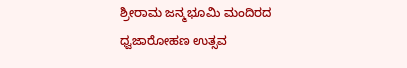ಶ್ರೀರಾಮ ಜನ್ಮಭೂಮಿ ಮಂದಿರದ ಧ್ವಜಾರೋಹಣ ಉತ್ಸವ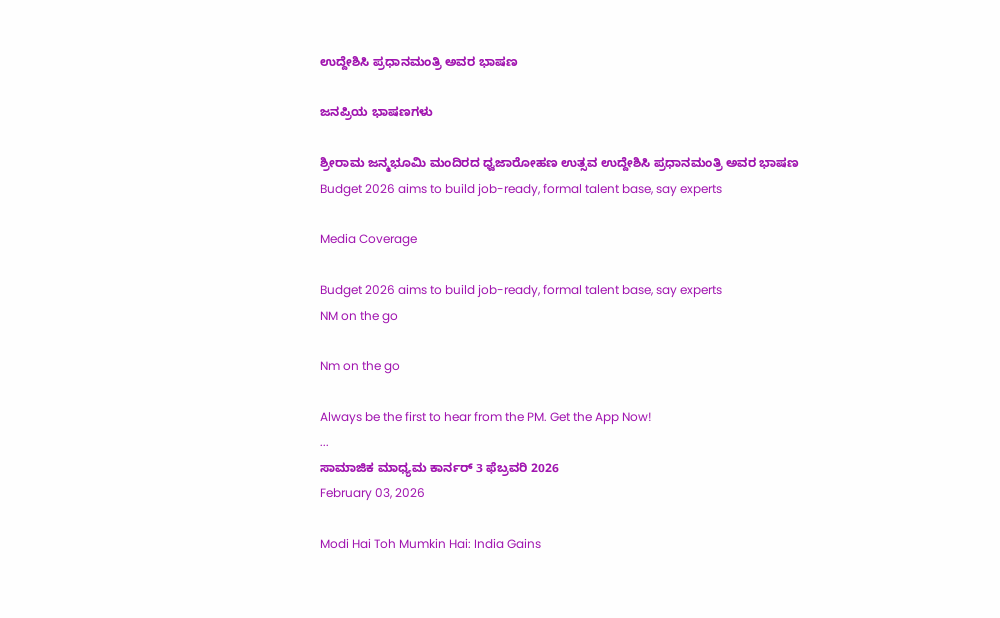ಉದ್ದೇಶಿಸಿ ಪ್ರಧಾನಮಂತ್ರಿ ಅವರ ಭಾಷಣ

ಜನಪ್ರಿಯ ಭಾಷಣಗಳು

ಶ್ರೀರಾಮ ಜನ್ಮಭೂಮಿ ಮಂದಿರದ ಧ್ವಜಾರೋಹಣ ಉತ್ಸವ ಉದ್ದೇಶಿಸಿ ಪ್ರಧಾನಮಂತ್ರಿ ಅವರ ಭಾಷಣ
Budget 2026 aims to build job-ready, formal talent base, say experts

Media Coverage

Budget 2026 aims to build job-ready, formal talent base, say experts
NM on the go

Nm on the go

Always be the first to hear from the PM. Get the App Now!
...
ಸಾಮಾಜಿಕ ಮಾಧ್ಯಮ ಕಾರ್ನರ್ 3 ಫೆಬ್ರವರಿ 2026
February 03, 2026

Modi Hai Toh Mumkin Hai: India Gains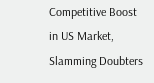Competitive Boost in US Market, Slamming Doubters